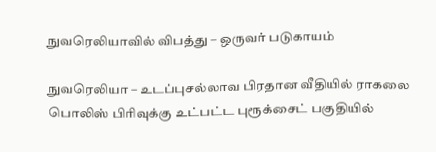நுவரெலியாவில் விபத்து – ஒருவர் படுகாயம்

நுவரெலியா – உடப்புசல்லாவ பிரதான வீதியில் ராகலை பொலிஸ் பிரிவுக்கு உட்பட்ட புரூக்சைட் பகுதியில்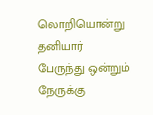லொறியொன்று தனியார் பேருந்து ஒன்றும் நேருக்கு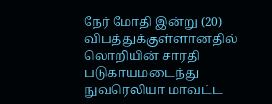நேர் மோதி இன்று (20) விபத்துக்குள்ளானதில் லொறியின் சாரதி படுகாயமடைந்து நுவரெலியா மாவட்ட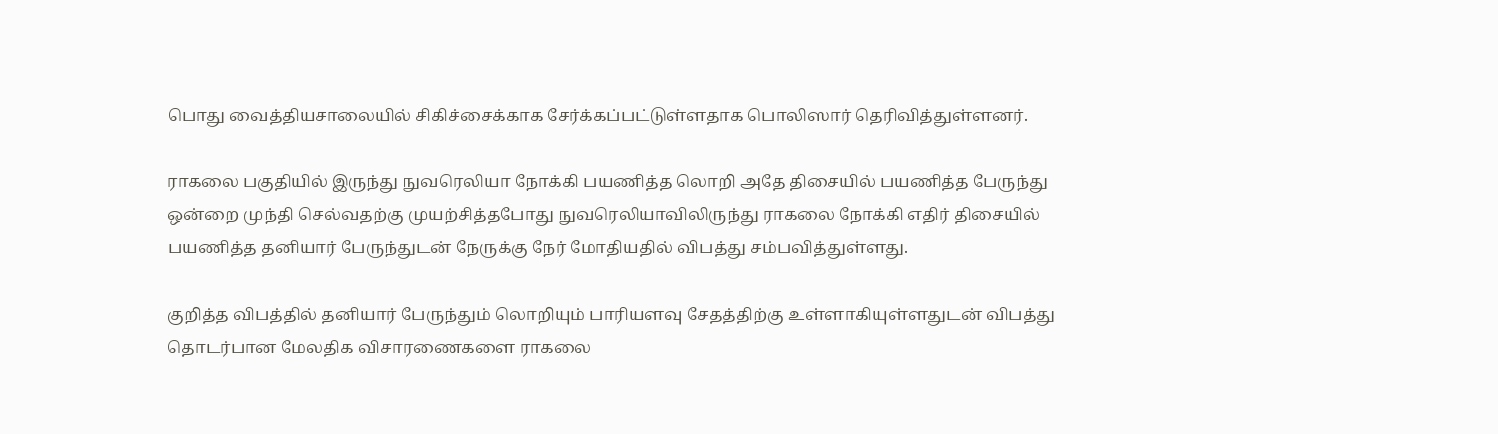பொது வைத்தியசாலையில் சிகிச்சைக்காக சேர்க்கப்பட்டுள்ளதாக பொலிஸார் தெரிவித்துள்ளனர்.

ராகலை பகுதியில் இருந்து நுவரெலியா நோக்கி பயணித்த லொறி அதே திசையில் பயணித்த பேருந்து ஒன்றை முந்தி செல்வதற்கு முயற்சித்தபோது நுவரெலியாவிலிருந்து ராகலை நோக்கி எதிர் திசையில் பயணித்த தனியார் பேருந்துடன் நேருக்கு நேர் மோதியதில் விபத்து சம்பவித்துள்ளது.

குறித்த விபத்தில் தனியார் பேருந்தும் லொறியும் பாரியளவு சேதத்திற்கு உள்ளாகியுள்ளதுடன் விபத்து தொடர்பான மேலதிக விசாரணைகளை ராகலை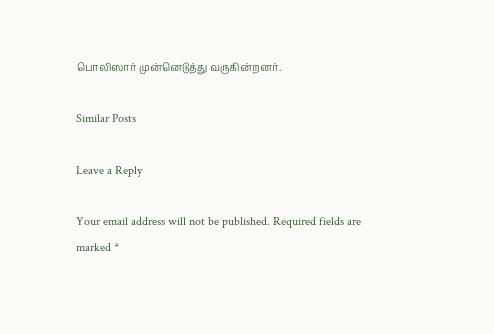பொலிஸார் முன்னெடுத்து வருகின்றனர்.

Similar Posts

Leave a Reply

Your email address will not be published. Required fields are marked *